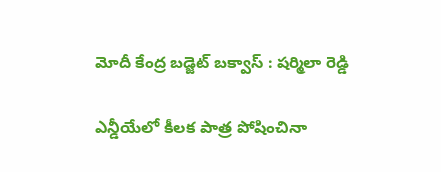మోదీ కేంద్ర బ‌డ్జెట్ బ‌క్వాస్ : ష‌ర్మిలా రెడ్డి

ఎన్డీయేలో కీల‌క పాత్ర పోషించినా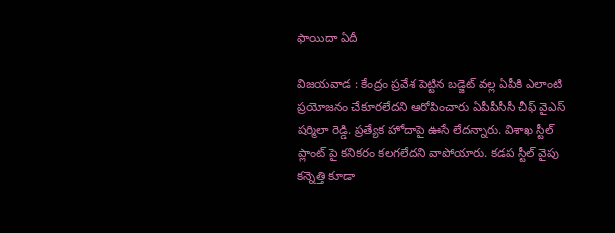ఫాయిదా ఏదీ

విజ‌య‌వాడ : కేంద్రం ప్ర‌వేశ పెట్టిన బ‌డ్జెట్ వ‌ల్ల ఏపీకి ఎలాంటి ప్ర‌యోజ‌నం చేకూర‌లేద‌ని ఆరోపించారు ఏపీపీసీసీ చీఫ్ వైఎస్ ష‌ర్మిలా రెడ్డి. ప్రత్యేక హోదాపై ఊసే లేద‌న్నారు. విశాఖ స్టీల్ ప్లాంట్ పై కనికరం కలగలేదని వాపోయారు. కడప స్టీల్ వైపు కన్నెత్తి కూడా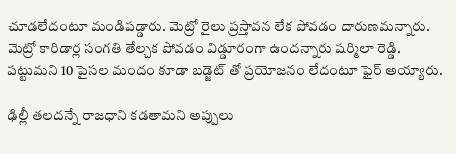చూడలేదంటూ మండిప‌డ్డారు. మెట్రో రైలు ప్రస్తావన లేక పోవ‌డం దారుణ‌మ‌న్నారు. మెట్రో కారిడార్ల సంగతి తేల్చక పోవ‌డం విడ్డూరంగా ఉంద‌న్నారు ష‌ర్మిలా రెడ్డి. పట్టుమని 10 పైసల మందం కూడా బడ్జెట్ తో ప్రయోజనం లేదంటూ ఫైర్ అయ్యారు.

ఢిల్లీ తలదన్నే రాజధాని కడతామని అప్పులు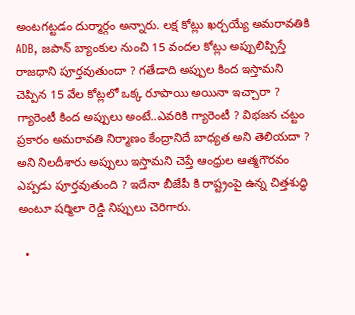అంటగట్టడం దుర్మార్గం అన్నారు. లక్ష కోట్లు ఖర్చయ్యే అమరావతికి ADB, జపాన్ బ్యాంకుల నుంచి 15 వందల కోట్లు అప్పులిప్పిస్తే రాజధాని పూర్తవుతుందా ? గతేడాది అప్పుల కింద ఇస్తామని చెప్పిన 15 వేల కోట్లలో ఒక్క రూపాయి అయినా ఇచ్చారా ? గ్యారెంటీ కింద అప్పులు అంటే..ఎవరికి గ్యారెంటీ ? విభజన చట్టం ప్రకారం అమరావతి నిర్మాణం కేంద్రానిదే బాధ్యత అని తెలియదా ? అని నిల‌దీశారు అప్పులు ఇస్తామని చెప్తే ఆంధ్రుల ఆత్మగౌరవం ఎప్పడు పూర్తవుతుంది ? ఇదేనా బీజేపీ కి రాష్ట్రంపై ఉన్న చిత్తశుద్ధి అంటూ ష‌ర్మిలా రెడ్డి నిప్పులు చెరిగారు.

  •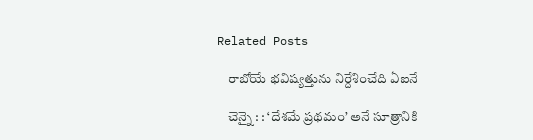Related Posts

    రాబోయే భ‌విష్య‌త్తును నిర్దేశించేది ఏఐనే

    చెన్నై : : ‘దేశమే ప్రథమం’ అనే సూత్రానికి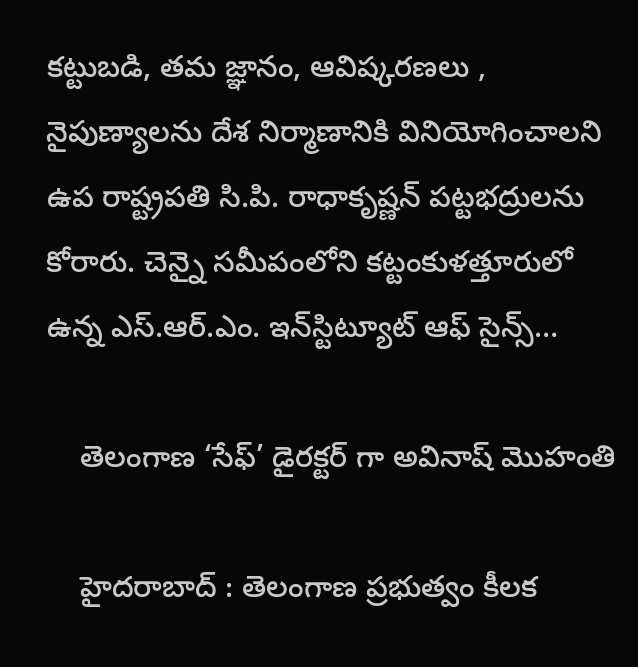కట్టుబడి, తమ జ్ఞానం, ఆవిష్కరణలు , నైపుణ్యాలను దేశ నిర్మాణానికి వినియోగించాలని ఉప రాష్ట్రపతి సి.పి. రాధాకృష్ణన్ పట్టభద్రులను కోరారు. చెన్నై సమీపంలోని కట్టంకుళత్తూరులో ఉన్న ఎస్.ఆర్.ఎం. ఇన్‌స్టిట్యూట్ ఆఫ్ సైన్స్…

    తెలంగాణ ‘సేఫ్’ డైర‌క్ట‌ర్ గా అవినాష్ మొహంతి

    హైద‌రాబాద్ : తెలంగాణ ప్ర‌భుత్వం కీల‌క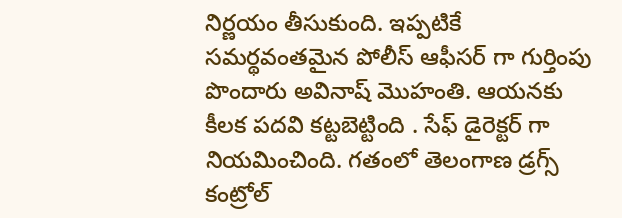నిర్ణ‌యం తీసుకుంది. ఇప్ప‌టికే స‌మ‌ర్థ‌వంత‌మైన పోలీస్ ఆఫీస‌ర్ గా గుర్తింపు పొందారు అవినాష్ మొహంతి. ఆయ‌న‌కు కీల‌క ప‌ద‌వి క‌ట్ట‌బెట్టింది . సేఫ్ డైరెక్ట‌ర్ గా నియ‌మించింది. గతంలో తెలంగాణ డ్రగ్స్ కంట్రోల్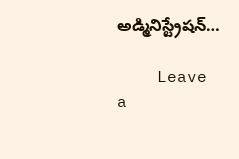అడ్మినిస్ట్రేషన్…

    Leave a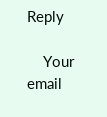Reply

    Your email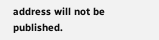address will not be published.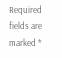Required fields are marked *